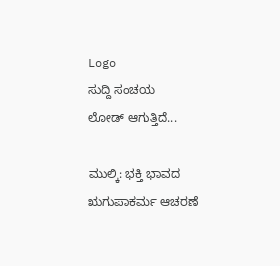Logo
ಸುದ್ದಿ ಸಂಚಯ
ಲೋಡ್ ಆಗುತ್ತಿದೆ...

ಮುಲ್ಕಿ: ಭಕ್ತಿ ಭಾವದ ಋಗುಪಾಕರ್ಮ ಆಚರಣೆ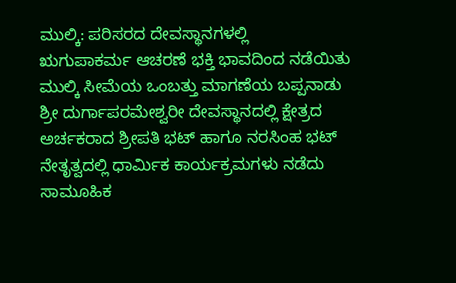ಮುಲ್ಕಿ: ಪರಿಸರದ ದೇವಸ್ಥಾನಗಳಲ್ಲಿ
ಋಗುಪಾಕರ್ಮ ಆಚರಣೆ ಭಕ್ತಿ ಭಾವದಿಂದ ನಡೆಯಿತು
ಮುಲ್ಕಿ ಸೀಮೆಯ ಒಂಬತ್ತು ಮಾಗಣೆಯ ಬಪ್ಪನಾಡು ಶ್ರೀ ದುರ್ಗಾಪರಮೇಶ್ವರೀ ದೇವಸ್ಥಾನದಲ್ಲಿ ಕ್ಷೇತ್ರದ ಅರ್ಚಕರಾದ ಶ್ರೀಪತಿ ಭಟ್ ಹಾಗೂ ನರಸಿಂಹ ಭಟ್ ನೇತೃತ್ವದಲ್ಲಿ ಧಾರ್ಮಿಕ ಕಾರ್ಯಕ್ರಮಗಳು ನಡೆದು ಸಾಮೂಹಿಕ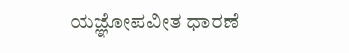ಯಜ್ಞೋಪವೀತ ಧಾರಣೆ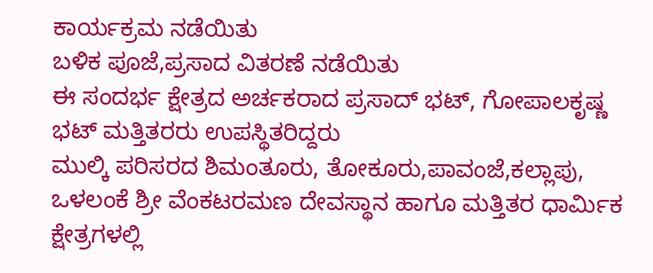ಕಾರ್ಯಕ್ರಮ ನಡೆಯಿತು
ಬಳಿಕ ಪೂಜೆ,ಪ್ರಸಾದ ವಿತರಣೆ ನಡೆಯಿತು
ಈ ಸಂದರ್ಭ ಕ್ಷೇತ್ರದ ಅರ್ಚಕರಾದ ಪ್ರಸಾದ್ ಭಟ್, ಗೋಪಾಲಕೃಷ್ಣ ಭಟ್ ಮತ್ತಿತರರು ಉಪಸ್ಥಿತರಿದ್ದರು
ಮುಲ್ಕಿ ಪರಿಸರದ ಶಿಮಂತೂರು, ತೋಕೂರು,ಪಾವಂಜೆ,ಕಲ್ಲಾಪು, ಒಳಲಂಕೆ ಶ್ರೀ ವೆಂಕಟರಮಣ ದೇವಸ್ಥಾನ ಹಾಗೂ ಮತ್ತಿತರ ಧಾರ್ಮಿಕ ಕ್ಷೇತ್ರಗಳಲ್ಲಿ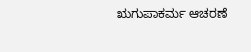ಋಗುಪಾಕರ್ಮ ಆಚರಣೆ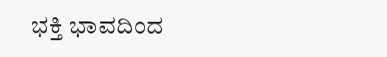ಭಕ್ತಿ ಭಾವದಿಂದ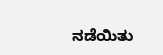ನಡೆಯಿತು